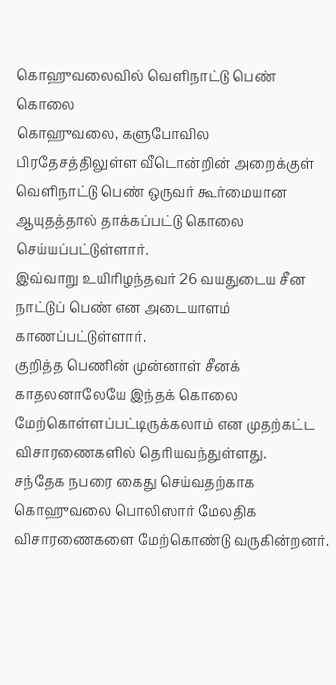கொஹுவலைவில் வெளிநாட்டு பெண் கொலை
கொஹுவலை, களுபோவில பிரதேசத்திலுள்ள வீடொன்றின் அறைக்குள் வெளிநாட்டு பெண் ஒருவர் கூர்மையான ஆயுதத்தால் தாக்கப்பட்டு கொலை செய்யப்பட்டுள்ளார்.
இவ்வாறு உயிரிழந்தவர் 26 வயதுடைய சீன நாட்டுப் பெண் என அடையாளம் காணப்பட்டுள்ளார்.
குறித்த பெணின் முன்னாள் சீனக் காதலனாலேயே இந்தக் கொலை மேற்கொள்ளப்பட்டிருக்கலாம் என முதற்கட்ட விசாரணைகளில் தெரியவந்துள்ளது.
சந்தேக நபரை கைது செய்வதற்காக கொஹுவலை பொலிஸார் மேலதிக விசாரணைகளை மேற்கொண்டு வருகின்றனர்.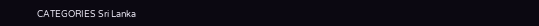CATEGORIES Sri Lanka